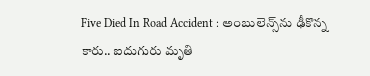Five Died In Road Accident : అంబులెన్స్‌ను ఢీకొన్న కారు.. ఐదుగురు మృతి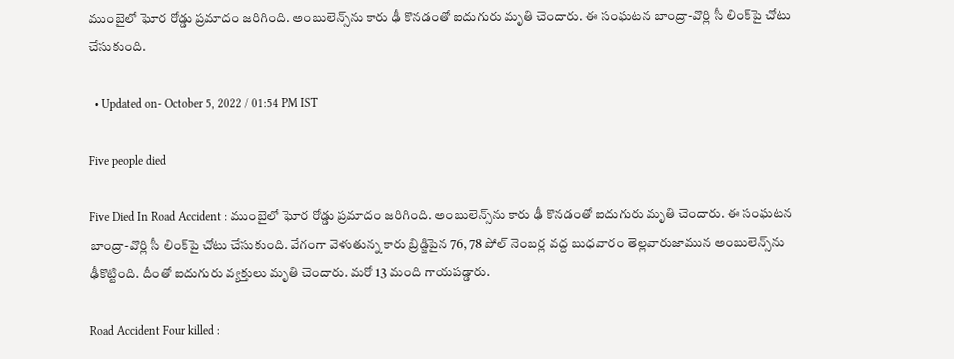ముంబైలో ఘోర రోడ్డు ప్ర‌మాదం జ‌రిగింది. అంబులెన్స్‌ను కారు ఢీ కొన‌డంతో ఐదుగురు మృతి చెందారు. ఈ సంఘ‌ట‌న బాంద్రా-వొర్లి సీ లింక్‌పై చోటు చేసుకుంది.

  • Updated on- October 5, 2022 / 01:54 PM IST

Five people died

Five Died In Road Accident : ముంబైలో ఘోర రోడ్డు ప్ర‌మాదం జ‌రిగింది. అంబులెన్స్‌ను కారు ఢీ కొన‌డంతో ఐదుగురు మృతి చెందారు. ఈ సంఘ‌ట‌న బాంద్రా-వొర్లి సీ లింక్‌పై చోటు చేసుకుంది. వేగంగా వెళుతున్న కారు బ్రిడ్జిపైన 76, 78 పోల్ నెంబ‌ర్ల వ‌ద్ద బుధ‌వారం తెల్ల‌వారుజామున అంబులెన్స్‌ను ఢీకొట్టింది. దీంతో ఐదుగురు వ్య‌క్తులు మృతి చెందారు. మరో 13 మంది గాయ‌ప‌డ్డారు.

Road Accident Four killed :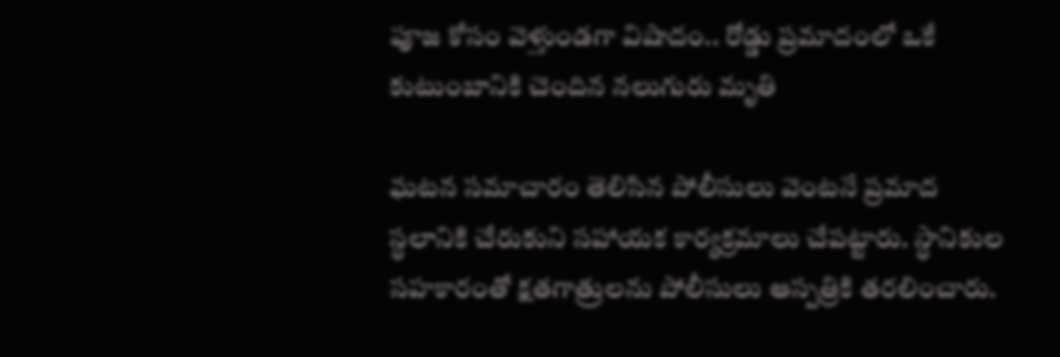పూజ కోసం వెళ్తుండగా విషాదం.. రోడ్డు ప్రమాదంలో ఒకే కుటుంబానికి చెందిన నలుగురు మృతి

ఘ‌ట‌న స‌మాచారం తెలిసిన పోలీసులు వెంట‌నే ప్ర‌మాద స్ధ‌లానికి చేరుకుని స‌హాయక కార్య‌క్ర‌మాలు చేపట్టారు. స్ధానికుల స‌హ‌కారంతో క్ష‌త‌గాత్రుల‌ను పోలీసులు ఆస్ప‌త్రికి త‌ర‌లించారు.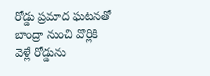రోడ్డు ప్ర‌మాద ఘ‌ట‌న‌తో బాంద్రా నుంచి వొర్లికి వెళ్లే రోడ్డును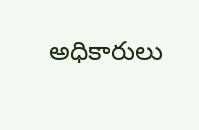అధికారులు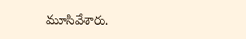మూసివేశారు.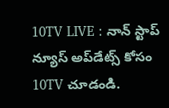10TV LIVE : నాన్ స్టాప్ న్యూస్ అప్‌డేట్స్ కోసం 10TV చూడండి.